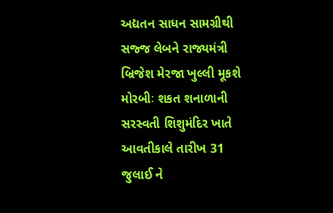અદ્યતન સાધન સામગ્રીથી સજ્જ લેબને રાજ્યમંત્રી બ્રિજેશ મેરજા ખુલ્લી મૂકશે મોરબીઃ શકત શનાળાની સરસ્વતી શિશુમંદિર ખાતે આવતીકાલે તારીખ 31 જુલાઈ ને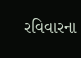રવિવારના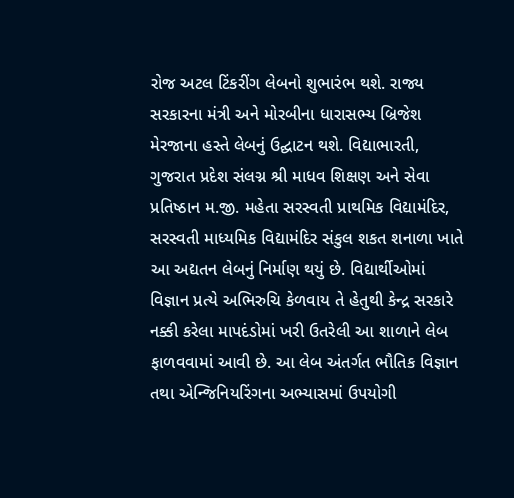રોજ અટલ ટિંકરીંગ લેબનો શુભારંભ થશે. રાજ્ય સરકારના મંત્રી અને મોરબીના ધારાસભ્ય બ્રિજેશ મેરજાના હસ્તે લેબનું ઉદ્ઘાટન થશે. વિદ્યાભારતી, ગુજરાત પ્રદેશ સંલગ્ન શ્રી માધવ શિક્ષણ અને સેવા પ્રતિષ્ઠાન મ.જી. મહેતા સરસ્વતી પ્રાથમિક વિદ્યામંદિર, સરસ્વતી માધ્યમિક વિદ્યામંદિર સંકુલ શકત શનાળા ખાતે આ અદ્યતન લેબનું નિર્માણ થયું છે. વિદ્યાર્થીઓમાં વિજ્ઞાન પ્રત્યે અભિરુચિ કેળવાય તે હેતુથી કેન્દ્ર સરકારે નક્કી કરેલા માપદંડોમાં ખરી ઉતરેલી આ શાળાને લેબ ફાળવવામાં આવી છે. આ લેબ અંતર્ગત ભૌતિક વિજ્ઞાન તથા એન્જિનિયરિંગના અભ્યાસમાં ઉપયોગી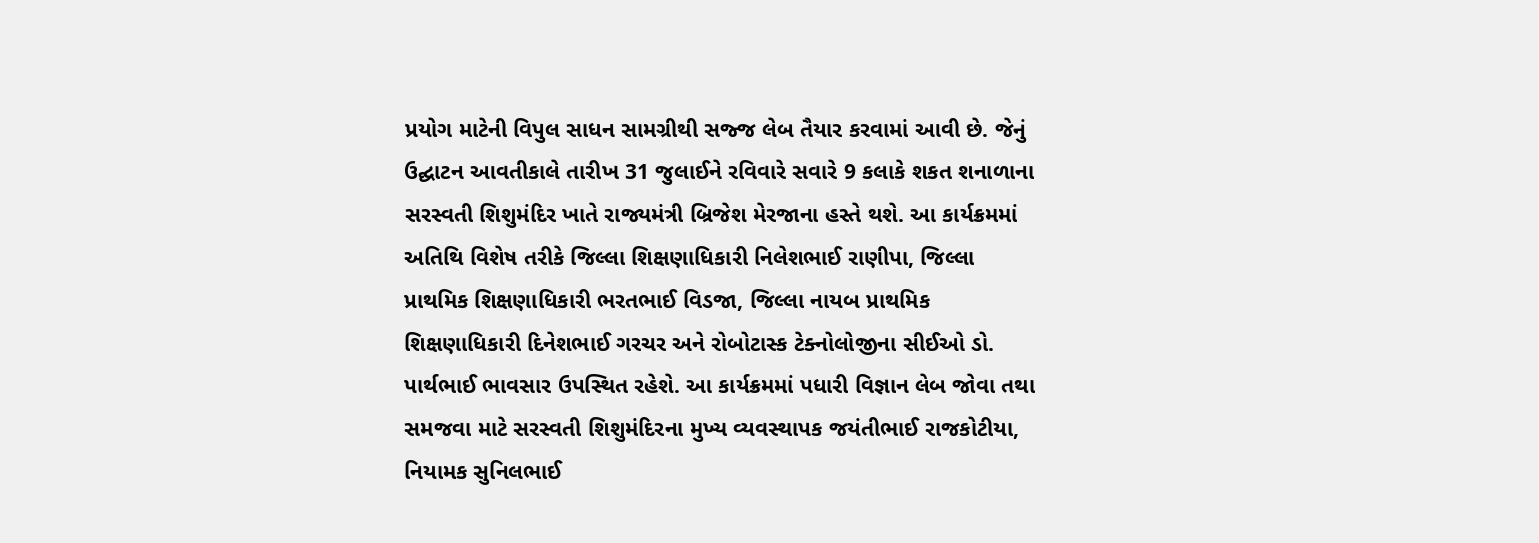પ્રયોગ માટેની વિપુલ સાધન સામગ્રીથી સજ્જ લેબ તૈયાર કરવામાં આવી છે. જેનું ઉદ્ઘાટન આવતીકાલે તારીખ 31 જુલાઈને રવિવારે સવારે 9 કલાકે શકત શનાળાના સરસ્વતી શિશુમંદિર ખાતે રાજ્યમંત્રી બ્રિજેશ મેરજાના હસ્તે થશે. આ કાર્યક્રમમાં અતિથિ વિશેષ તરીકે જિલ્લા શિક્ષણાધિકારી નિલેશભાઈ રાણીપા, જિલ્લા પ્રાથમિક શિક્ષણાધિકારી ભરતભાઈ વિડજા, જિલ્લા નાયબ પ્રાથમિક શિક્ષણાધિકારી દિનેશભાઈ ગરચર અને રોબોટાસ્ક ટેક્નોલોજીના સીઈઓ ડો. પાર્થભાઈ ભાવસાર ઉપસ્થિત રહેશે. આ કાર્યક્રમમાં પધારી વિજ્ઞાન લેબ જોવા તથા સમજવા માટે સરસ્વતી શિશુમંદિરના મુખ્ય વ્યવસ્થાપક જયંતીભાઈ રાજકોટીયા, નિયામક સુનિલભાઈ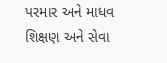પરમાર અને માધવ શિક્ષણ અને સેવા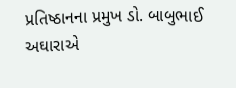પ્રતિષ્ઠાનના પ્રમુખ ડો. બાબુભાઈ અઘારાએ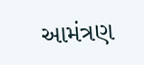આમંત્રણ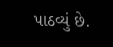પાઠવ્યું છે.